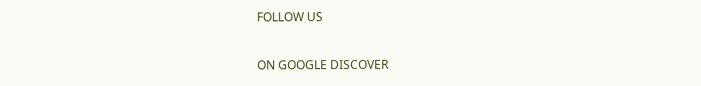FOLLOW US

ON GOOGLE DISCOVER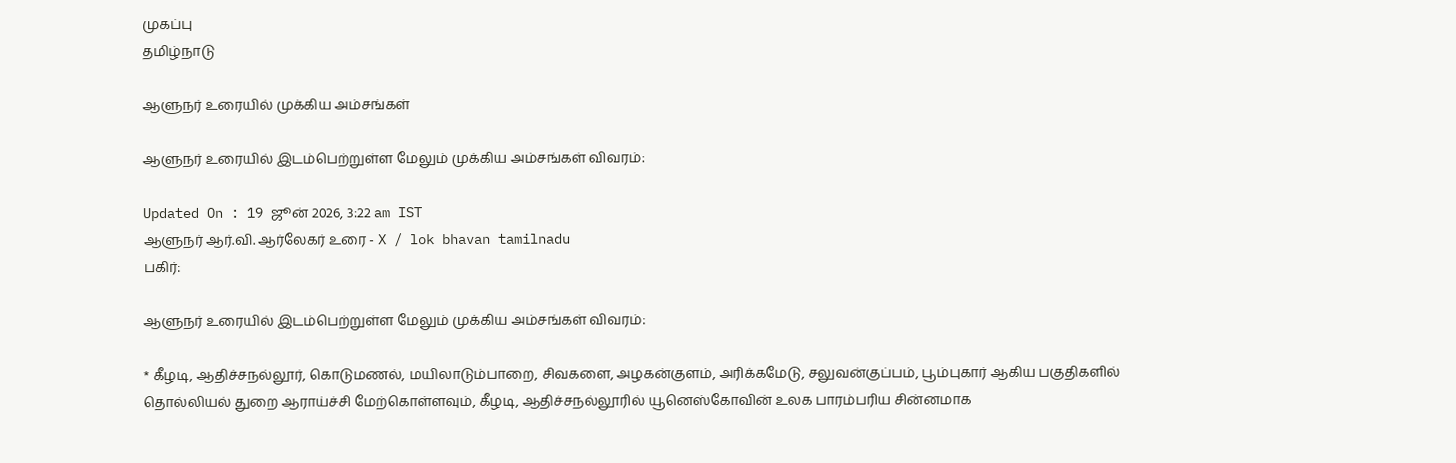முகப்பு
தமிழ்நாடு

ஆளுநர் உரையில் முக்கிய அம்சங்கள்

ஆளுநர் உரையில் இடம்பெற்றுள்ள மேலும் முக்கிய அம்சங்கள் விவரம்:

Updated On : 19 ஜூன் 2026, 3:22 am IST
ஆளுநர் ஆர்.வி. ஆர்லேகர் உரை - X / lok bhavan tamilnadu
பகிர்:

ஆளுநர் உரையில் இடம்பெற்றுள்ள மேலும் முக்கிய அம்சங்கள் விவரம்:

* கீழடி, ஆதிச்சநல்லூர், கொடுமணல், மயிலாடும்பாறை, சிவகளை, அழகன்குளம், அரிக்கமேடு, சலுவன்குப்பம், பூம்புகார் ஆகிய பகுதிகளில் தொல்லியல் துறை ஆராய்ச்சி மேற்கொள்ளவும், கீழடி, ஆதிச்சநல்லூரில் யூனெஸ்கோவின் உலக பாரம்பரிய சின்னமாக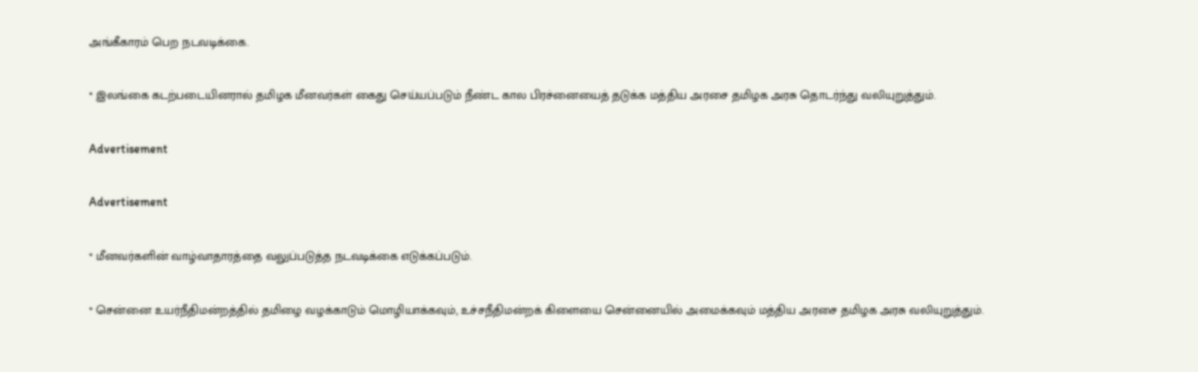அங்கீகாரம் பெற நடவடிக்கை.

* இலங்கை கடற்படையினரால் தமிழக மீனவர்கள் கைது செய்யப்படும் நீண்ட கால பிரச்னையைத் தடுக்க மத்திய அரசை தமிழக அரசு தொடர்ந்து வலியுறுத்தும்.

Advertisement

Advertisement

* மீனவர்களின் வாழ்வாதாரத்தை வலுப்படுத்த நடவடிக்கை எடுக்கப்படும்.

* சென்னை உயர்நீதிமன்றத்தில் தமிழை வழக்காடும் மொழியாக்கவும், உச்சநீதிமன்றக் கிளையை சென்னையில் அமைக்கவும் மத்திய அரசை தமிழக அரசு வலியுறுத்தும்.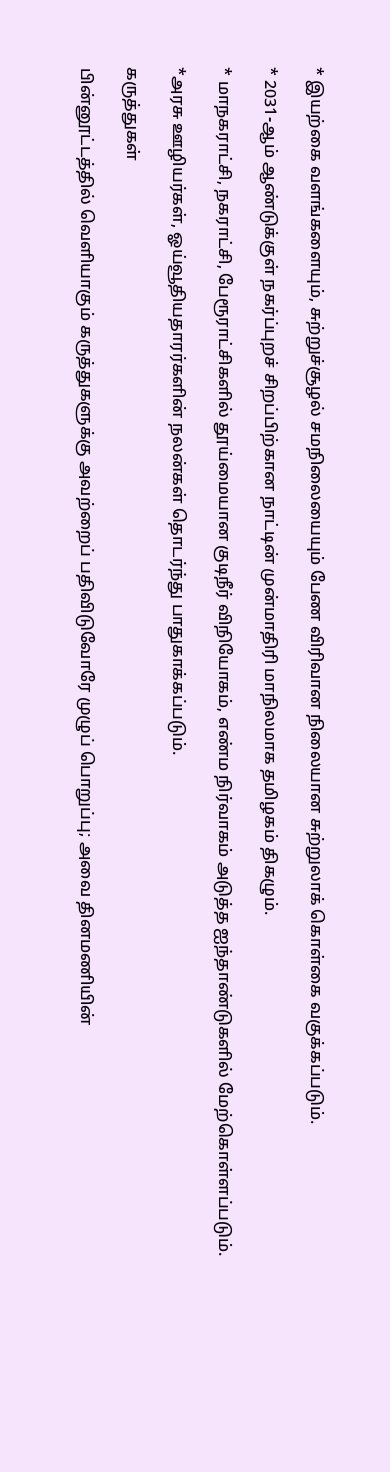* இயற்கை வளங்களையும், சுற்றுச்சூழல் சமநிலையையும் பேண விரிவான நிலையான சுற்றுலாக் கொள்கை வகுக்கப்படும்.

* 2031-ஆம் ஆண்டுக்குள் நகர்ப்புறச் சிறப்பிற்கான நாட்டின் முன்மாதிரி மாநிலமாக தமிழகம் திகழும்.

* மாநகராட்சி, நகராட்சி, பேரூராட்சிகளில் தூய்மையான குடிநீர் விநியோகம், எண்ம நிர்வாகம் அடுத்த ஐந்தாண்டுகளில் மேற்கொள்ளப்படும்.

*அரசு ஊழியர்கள், ஓய்வூதியதாரர்களின் நலன்கள் தொடர்ந்து பாதுகாக்கப்படும்.

கருத்துகள்

பின்னூட்டத்தில் வெளியாகும் கருத்துகளுக்கு அவற்றைப் பதிவிடுவோரே முழுப் பொறுப்பு; அவை தினமணியின்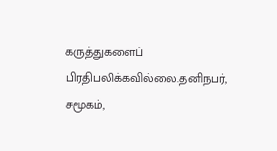கருத்துகளைப் பிரதிபலிக்கவில்லை.தனிநபர், சமூகம்,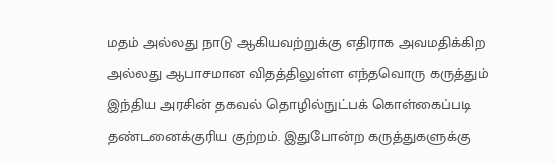மதம் அல்லது நாடு ஆகியவற்றுக்கு எதிராக அவமதிக்கிற அல்லது ஆபாசமான விதத்திலுள்ள எந்தவொரு கருத்தும் இந்திய அரசின் தகவல் தொழில்நுட்பக் கொள்கைப்படி தண்டனைக்குரிய குற்றம். இதுபோன்ற கருத்துகளுக்கு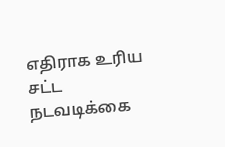எதிராக உரிய சட்ட நடவடிக்கை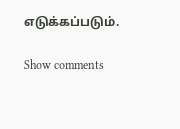எடுக்கப்படும்.

Show comments